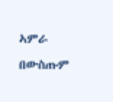ኣምራ በውስጡም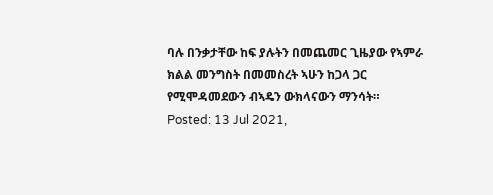ባሉ በንቃታቸው ከፍ ያሉትን በመጨመር ጊዜያው የኣምራ ክልል መንግስት በመመስረት ኣሁን ከጋላ ጋር የሚሞዳመደውን ብኣዴን ውክላናውን ማንሳት።
Posted: 13 Jul 2021,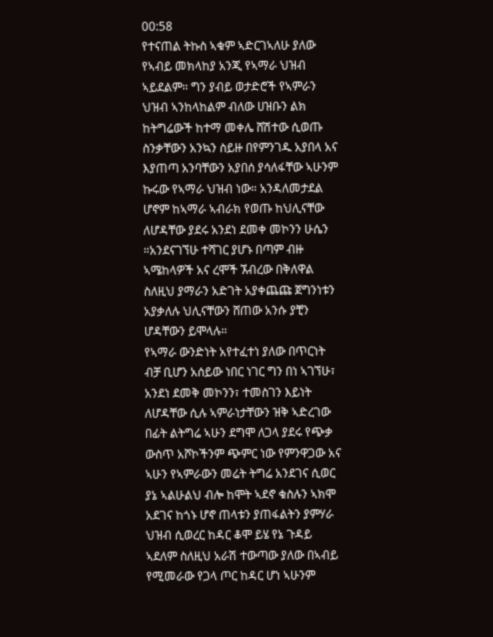00:58
የተናጠል ትኩስ ኣቁም ኣድርገኣለሁ ያለው የኣብይ መክላከያ አንጂ የኣማራ ህዝብ ኣይደልም። ግን ያብይ ወታድሮች የኣምራን ህዝብ ኣንከላከልም ብለው ሀዝቡን ልክ ከትግሬውች ከተማ መቀሌ ሸሽተው ሲወጡ ስንቃቸውን አንኳን ስይዙ በየምንገዱ አያበላ አና እያጠጣ አንባቸውን አያበሰ ያሳለፋቸው ኣሁንም ኩሩው የኣማራ ህዝብ ነው። አንዳለመታደል ሆኖም ከኣማራ ኣብራክ የወጡ ከህሊናቸው ለሆዳቸው ያደሩ አንደነ ደመቀ መኮንን ሁሴን ።አንደናገኘሁ ተሻገር ያሆኑ በጣም ብዙ ኣሜከላዎች አና ረሞች ኧብረው በቅለዋል ስለዚህ ያማራን አድገት አያቀጨጩ ጀግንነቱን አያቃለሉ ህሊናቸውን ሸጠው አንሱ ያቺን ሆዳቸውን ይሞላሉ።
የኣማራ ውንድነት አየተፈተነ ያለው በጥርነት ብቻ ቢሆን አሰይው ነበር ነገር ግን በነ ኣገኘሁ፣ አንደነ ደመቅ መኮንን፣ ተመስገን እይነት ለሆዳቸው ሲሉ ኣምራነታቸውን ዝቅ ኣድረገው በፊት ልትግሬ ኣሁን ደግሞ ለጋላ ያደሩ የጭቃ ውስጥ አሾኮችንም ጭምር ነው የምንዋጋው አና ኣሁን የኣምራውን መሬት ትግሬ አንደገና ሲወር ያኔ ኣልሁልህ ብሎ ከሞት ኣደኖ ቁስሉን ኣክሞ አደገና ከጎኑ ሆኖ ጠላቱን ያጠፋልትን ያምሃራ ህዝብ ሲወረር ከዳር ቆሞ ይሄ የኔ ጉዳይ ኣደለም ስለዚህ አራሽ ተውጣው ያለው በኣብይ የሚመራው የጋላ ጦር ከዳር ሆነ ኣሁንም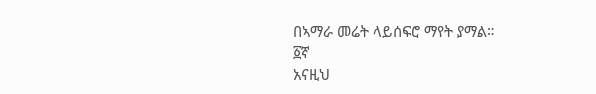በኣማራ መሬት ላይሰፍሮ ማየት ያማል።
፩ኛ
አናዚህ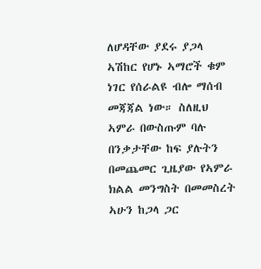ለሆዳቸው ያደሩ ያጋላ ኣሽከር የሆኑ ኣማሮች ቁም ነገር የሰራልዩ ብሎ ማሰብ መጃጃል ነው። ስለዚህ ኣምራ በውስጡም ባሉ በንቃታቸው ከፍ ያሉትን በመጨመር ጊዜያው የኣምራ ክልል መንግስት በመመስረት ኣሁን ከጋላ ጋር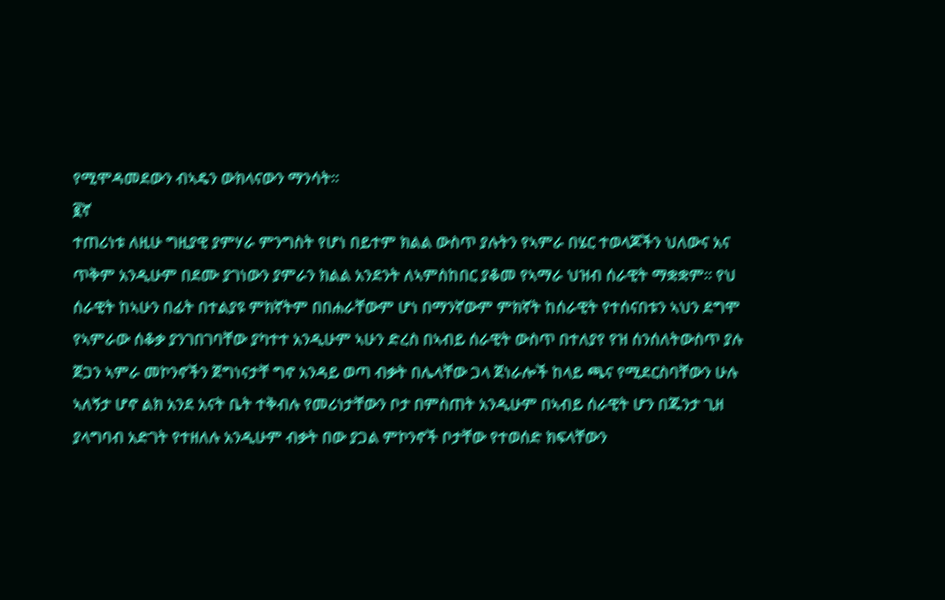የሚሞዳመደውን ብኣዴን ውክላናውን ማንሳት።
፪ኛ
ተጠሪነቱ ለዚሁ ግዚያዊ ያምሃራ ምንግስት የሆነ በይተም ክልል ውስጥ ያሉትን የኣምራ በሄር ተወላጆችን ህለውና አና ጥቅም አንዲሁም በደሙ ያገነውን ያምራን ክልል አንደንት ለኣምስከበር ያቆመ የኣማራ ህዝብ ሰራዊት ማቋቋም። የህ ሰራዊት ከኣሁን በፊት በተልያዩ ምክኛትም በበሐራቸውም ሆነ በማንኛውም ምክኛት ከሰራዊት የተሰናበቱን ኣህን ደግሞ የኣምራው ሰቆቃ ያንገበገባቸው ያካተተ አንዲሁም ኣሁን ድረስ በኣብይ ሰራዊት ውስጥ በተለያየ የዝ ሰንሰለትውስጥ ያሉ ጀጋን ኣምራ መኮንኖችን ጀግነናታቸ ግኖ አንዳይ ወጣ ብቃት በሌላቸው ጋላ ጀነራሎች ከላይ ጫና የሚደርስባቸውን ሁሉ ኣለኝታ ሆኖ ልክ አንደ አናት ቤት ተቅብሉ የመሪነታቸውን ቦታ በምስጠት አንዲሁም በኣብይ ሰራዊት ሆን በጁንታ ጊዘ ያላግባብ አድገት የተዘለሉ አንዲሁም ብቃት በው ያጋል ምኮንኖች ቦታቸው የተወሰድ ክፍላቸውን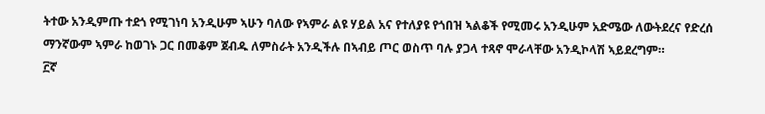ትተው አንዲምጡ ተደጎ የሚገነባ አንዲሁም ኣሁን ባለው የኣምራ ልዩ ሃይል አና የተለያዩ የጎበዝ ኣልቆች የሚመሩ አንዲሁም አድሜው ለውትደረና የድረሰ ማንኛውም ኣምራ ከወገኑ ጋር በመቆም ጀብዱ ለምስራት አንዲችሉ በኣብይ ጦር ወስጥ ባሉ ያጋላ ተጻኖ ሞራላቸው አንዲኮላሽ ኣይደረግም።
፫ኛ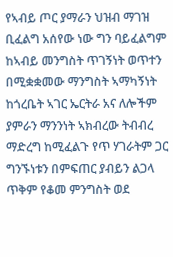የኣብይ ጦር ያማራን ህዝብ ማገዝ ቢፈልግ አሰየው ነው ግን ባይፈልግም ከኣብይ መንግስት ጥገኝነት ወጥተን በሚቋቋመው ማንግስት ኣማካኝነት ከጎረቤት ኣገር ኤርትራ አና ለሎችም ያምራን ማንንነት ኣክብረው ትብብረ ማድረግ ከሚፈልጉ የጥ ሃገራትም ጋር ግንኙነቱን በምፍጠር ያብይን ልጋላ ጥቅም የቆመ ምንግስት ወደ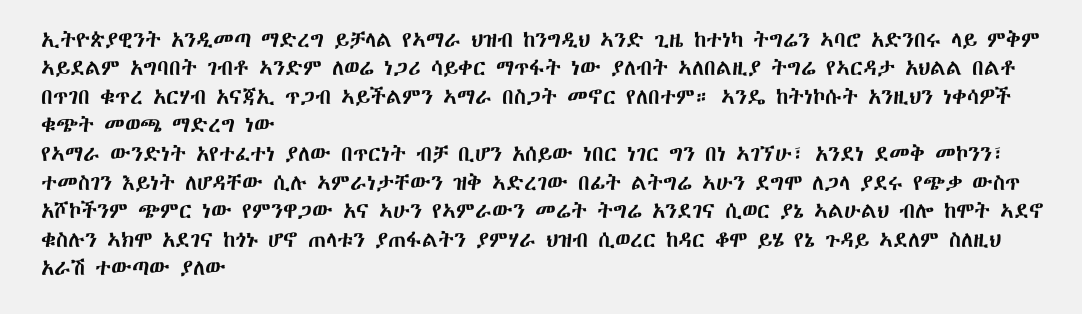ኢትዮጵያዊንት አንዲመጣ ማድረግ ይቻላል የኣማራ ህዝብ ከንግዲህ ኣንድ ጊዜ ከተነካ ትግሬን ኣባሮ አድንበሩ ላይ ምቅም ኣይደልም አግባበት ገብቶ ኣንድም ለወሬ ነጋሪ ሳይቀር ማጥፋት ነው ያለብት ኣለበልዚያ ትግሬ የኣርዳታ አህልል በልቶ በጥገበ ቁጥረ አርሃብ አናጃኢ ጥጋብ ኣይችልምን ኣማራ በስጋት መኖር የለበተም። ኣንዴ ከትነኮሱት አንዚህን ነቀሳዎች ቁጭት መወጫ ማድረግ ነው
የኣማራ ውንድነት አየተፈተነ ያለው በጥርነት ብቻ ቢሆን አሰይው ነበር ነገር ግን በነ ኣገኘሁ፣ አንደነ ደመቅ መኮንን፣ ተመስገን እይነት ለሆዳቸው ሲሉ ኣምራነታቸውን ዝቅ ኣድረገው በፊት ልትግሬ ኣሁን ደግሞ ለጋላ ያደሩ የጭቃ ውስጥ አሾኮችንም ጭምር ነው የምንዋጋው አና ኣሁን የኣምራውን መሬት ትግሬ አንደገና ሲወር ያኔ ኣልሁልህ ብሎ ከሞት ኣደኖ ቁስሉን ኣክሞ አደገና ከጎኑ ሆኖ ጠላቱን ያጠፋልትን ያምሃራ ህዝብ ሲወረር ከዳር ቆሞ ይሄ የኔ ጉዳይ ኣደለም ስለዚህ አራሽ ተውጣው ያለው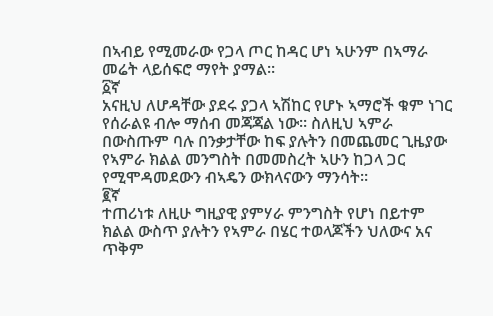በኣብይ የሚመራው የጋላ ጦር ከዳር ሆነ ኣሁንም በኣማራ መሬት ላይሰፍሮ ማየት ያማል።
፩ኛ
አናዚህ ለሆዳቸው ያደሩ ያጋላ ኣሽከር የሆኑ ኣማሮች ቁም ነገር የሰራልዩ ብሎ ማሰብ መጃጃል ነው። ስለዚህ ኣምራ በውስጡም ባሉ በንቃታቸው ከፍ ያሉትን በመጨመር ጊዜያው የኣምራ ክልል መንግስት በመመስረት ኣሁን ከጋላ ጋር የሚሞዳመደውን ብኣዴን ውክላናውን ማንሳት።
፪ኛ
ተጠሪነቱ ለዚሁ ግዚያዊ ያምሃራ ምንግስት የሆነ በይተም ክልል ውስጥ ያሉትን የኣምራ በሄር ተወላጆችን ህለውና አና ጥቅም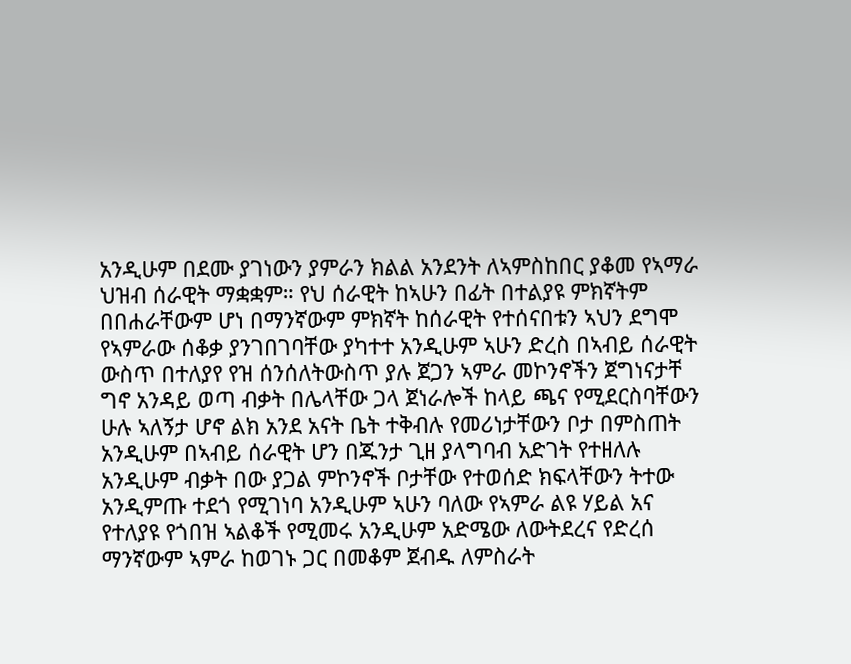አንዲሁም በደሙ ያገነውን ያምራን ክልል አንደንት ለኣምስከበር ያቆመ የኣማራ ህዝብ ሰራዊት ማቋቋም። የህ ሰራዊት ከኣሁን በፊት በተልያዩ ምክኛትም በበሐራቸውም ሆነ በማንኛውም ምክኛት ከሰራዊት የተሰናበቱን ኣህን ደግሞ የኣምራው ሰቆቃ ያንገበገባቸው ያካተተ አንዲሁም ኣሁን ድረስ በኣብይ ሰራዊት ውስጥ በተለያየ የዝ ሰንሰለትውስጥ ያሉ ጀጋን ኣምራ መኮንኖችን ጀግነናታቸ ግኖ አንዳይ ወጣ ብቃት በሌላቸው ጋላ ጀነራሎች ከላይ ጫና የሚደርስባቸውን ሁሉ ኣለኝታ ሆኖ ልክ አንደ አናት ቤት ተቅብሉ የመሪነታቸውን ቦታ በምስጠት አንዲሁም በኣብይ ሰራዊት ሆን በጁንታ ጊዘ ያላግባብ አድገት የተዘለሉ አንዲሁም ብቃት በው ያጋል ምኮንኖች ቦታቸው የተወሰድ ክፍላቸውን ትተው አንዲምጡ ተደጎ የሚገነባ አንዲሁም ኣሁን ባለው የኣምራ ልዩ ሃይል አና የተለያዩ የጎበዝ ኣልቆች የሚመሩ አንዲሁም አድሜው ለውትደረና የድረሰ ማንኛውም ኣምራ ከወገኑ ጋር በመቆም ጀብዱ ለምስራት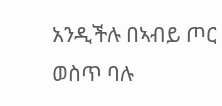አንዲችሉ በኣብይ ጦር ወስጥ ባሉ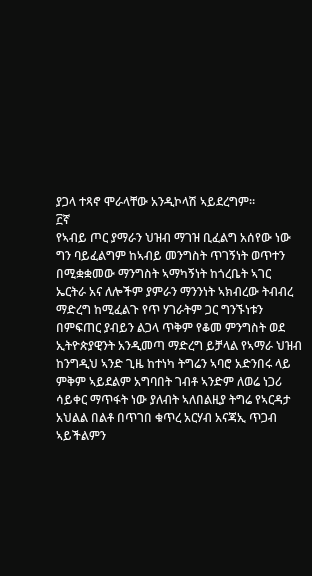ያጋላ ተጻኖ ሞራላቸው አንዲኮላሽ ኣይደረግም።
፫ኛ
የኣብይ ጦር ያማራን ህዝብ ማገዝ ቢፈልግ አሰየው ነው ግን ባይፈልግም ከኣብይ መንግስት ጥገኝነት ወጥተን በሚቋቋመው ማንግስት ኣማካኝነት ከጎረቤት ኣገር ኤርትራ አና ለሎችም ያምራን ማንንነት ኣክብረው ትብብረ ማድረግ ከሚፈልጉ የጥ ሃገራትም ጋር ግንኙነቱን በምፍጠር ያብይን ልጋላ ጥቅም የቆመ ምንግስት ወደ ኢትዮጵያዊንት አንዲመጣ ማድረግ ይቻላል የኣማራ ህዝብ ከንግዲህ ኣንድ ጊዜ ከተነካ ትግሬን ኣባሮ አድንበሩ ላይ ምቅም ኣይደልም አግባበት ገብቶ ኣንድም ለወሬ ነጋሪ ሳይቀር ማጥፋት ነው ያለብት ኣለበልዚያ ትግሬ የኣርዳታ አህልል በልቶ በጥገበ ቁጥረ አርሃብ አናጃኢ ጥጋብ ኣይችልምን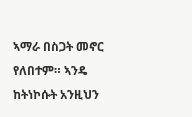ኣማራ በስጋት መኖር የለበተም። ኣንዴ ከትነኮሱት አንዚህን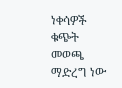ነቀሳዎች ቁጭት መወጫ ማድረግ ነው